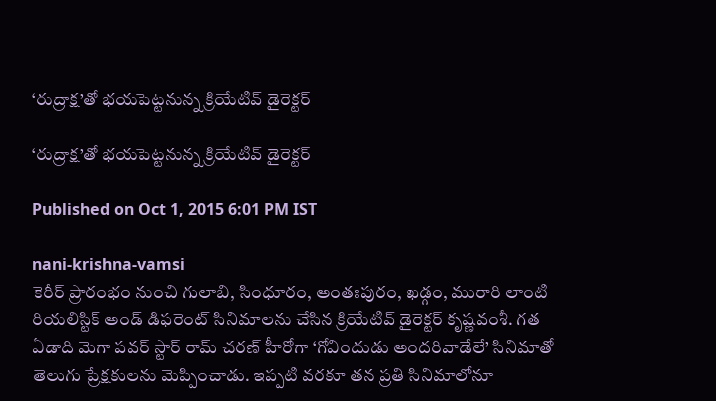‘రుద్రాక్ష’తో భయపెట్టనున్న క్రియేటివ్ డైరెక్టర్

‘రుద్రాక్ష’తో భయపెట్టనున్న క్రియేటివ్ డైరెక్టర్

Published on Oct 1, 2015 6:01 PM IST

nani-krishna-vamsi
కెరీర్ ప్రారంభం నుంచి గులాబి, సింధూరం, అంతఃపురం, ఖడ్గం, మురారి లాంటి రియలిస్టిక్ అండ్ డిఫరెంట్ సినిమాలను చేసిన క్రియేటివ్ డైరెక్టర్ కృష్ణవంశీ. గత ఏడాది మెగా పవర్ స్టార్ రామ్ చరణ్ హీరోగా ‘గోవిందుడు అందరివాడేలే’ సినిమాతో తెలుగు ప్రేక్షకులను మెప్పించాడు. ఇప్పటి వరకూ తన ప్రతి సినిమాలోనూ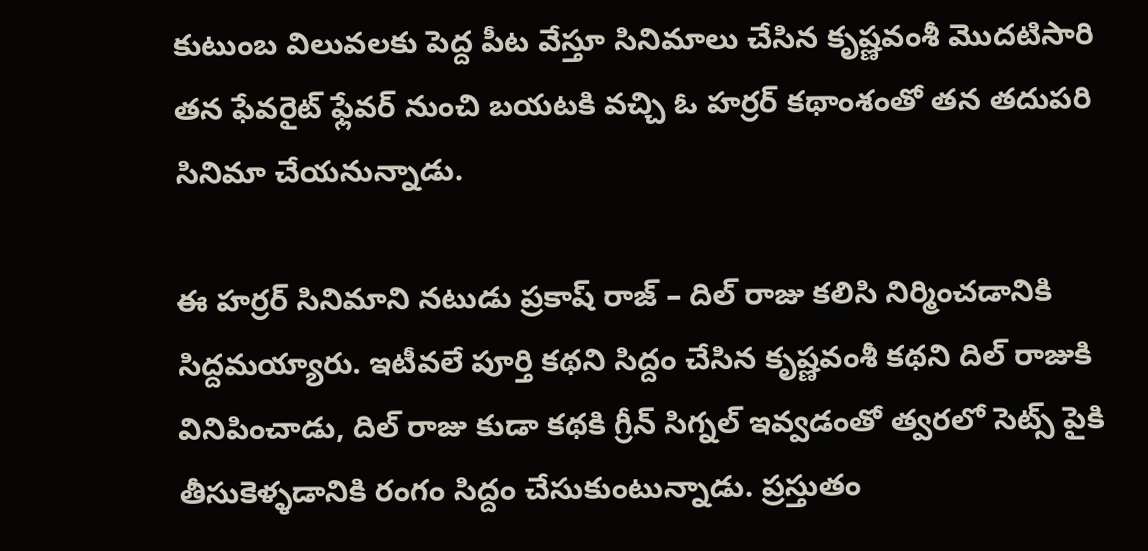కుటుంబ విలువలకు పెద్ద పీట వేస్తూ సినిమాలు చేసిన కృష్ణవంశీ మొదటిసారి తన ఫేవరైట్ ఫ్లేవర్ నుంచి బయటకి వచ్చి ఓ హర్రర్ కథాంశంతో తన తదుపరి సినిమా చేయనున్నాడు.

ఈ హర్రర్ సినిమాని నటుడు ప్రకాష్ రాజ్ – దిల్ రాజు కలిసి నిర్మించడానికి సిద్దమయ్యారు. ఇటీవలే పూర్తి కథని సిద్దం చేసిన కృష్ణవంశీ కథని దిల్ రాజుకి వినిపించాడు, దిల్ రాజు కుడా కథకి గ్రీన్ సిగ్నల్ ఇవ్వడంతో త్వరలో సెట్స్ పైకి తీసుకెళ్ళడానికి రంగం సిద్దం చేసుకుంటున్నాడు. ప్రస్తుతం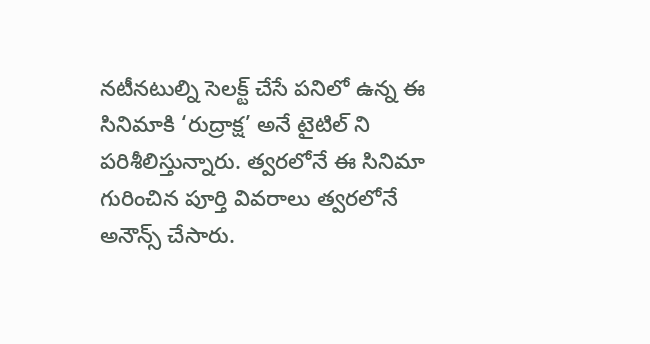నటీనటుల్ని సెలక్ట్ చేసే పనిలో ఉన్న ఈ సినిమాకి ‘రుద్రాక్ష’ అనే టైటిల్ ని పరిశీలిస్తున్నారు. త్వరలోనే ఈ సినిమా గురించిన పూర్తి వివరాలు త్వరలోనే అనౌన్స్ చేసారు.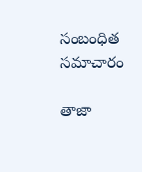సంబంధిత సమాచారం

తాజా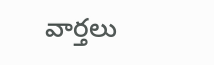వార్తలు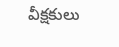వీక్షకులు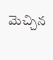మెచ్చిన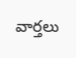వార్తలు